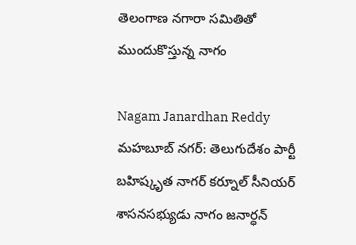తెలంగాణ నగారా సమితితో ముందుకొస్తున్న నాగం

Nagam Janardhan Reddy
మహబూబ్ నగర్: తెలుగుదేశం పార్టీ బహిష్కృత నాగర్ కర్నూల్ సీనియర్ శాసనసభ్యుడు నాగం జనార్ధన్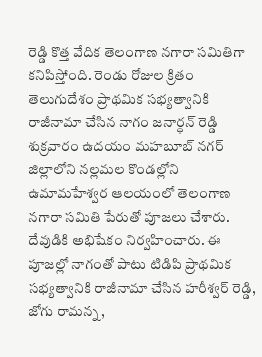రెడ్డి కొత్త వేదిక తెలంగాణ నగారా సమితిగా కనిపిస్తోంది. రెండు రోజుల క్రితం తెలుగుదేశం ప్రాథమిక సభ్యత్వానికి రాజీనామా చేసిన నాగం జనార్ధన్ రెడ్డి శుక్రవారం ఉదయం మహబూబ్ నగర్ జిల్లాలోని నల్లమల కొండల్లోని ఉమామహేశ్వర ఆలయంలో తెలంగాణ నగారా సమితి పేరుతో పూజలు చేశారు. దేవుడికి అభిషేకం నిర్వహించారు. ఈ పూజల్లో నాగంతో పాటు టిడిపి ప్రాథమిక సభ్యత్వానికి రాజీనామా చేసిన హరీశ్వర్ రెడ్డి, జోగు రామన్న,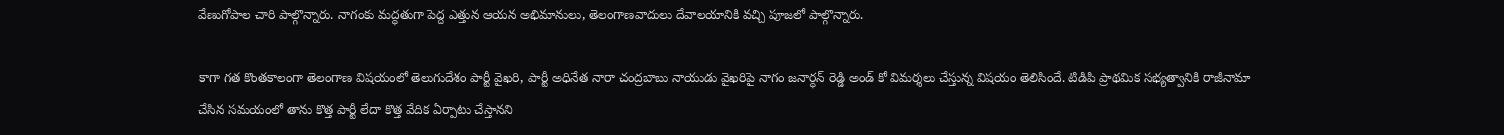వేణుగోపాల చారి పాల్గొన్నారు. నాగంకు మద్ధతుగా పెద్ద ఎత్తున ఆయన అభిమానులు, తెలంగాణవాదులు దేవాలయానికి వచ్చి పూజలో పాల్గొన్నారు.

కాగా గత కొంతకాలంగా తెలంగాణ విషయంలో తెలుగుదేశం పార్టీ వైఖరి, పార్టీ అధినేత నారా చంద్రబాబు నాయుడు వైఖరిపై నాగం జనార్ధన్ రెడ్డి అండ్ కో విమర్శలు చేస్తున్న విషయం తెలిసిందే. టిడిపి ప్రాథమిక సభ్యత్వానికి రాజీనామా చేసిన సమయంలో తాను కొత్త పార్టీ లేదా కొత్త వేదిక ఏర్పాటు చేస్తానని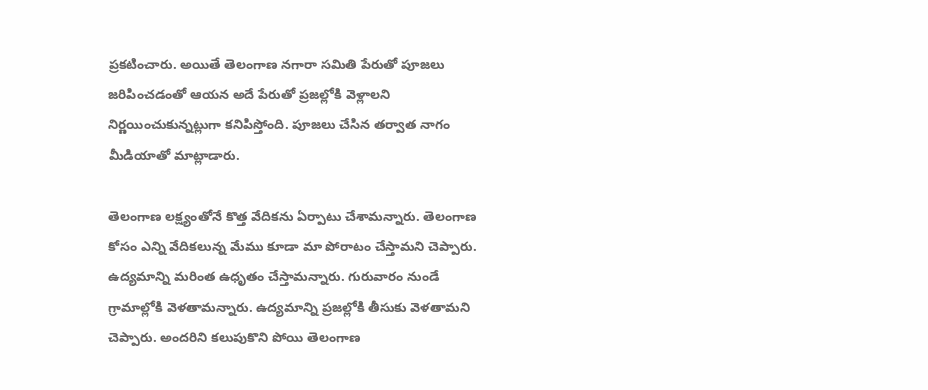ప్రకటించారు. అయితే తెలంగాణ నగారా సమితి పేరుతో పూజలు జరిపించడంతో ఆయన అదే పేరుతో ప్రజల్లోకి వెళ్లాలని నిర్ణయించుకున్నట్లుగా కనిపిస్తోంది. పూజలు చేసిన తర్వాత నాగం మీడియాతో మాట్లాడారు.

తెలంగాణ లక్ష్యంతోనే కొత్త వేదికను ఏర్పాటు చేశామన్నారు. తెలంగాణ కోసం ఎన్ని వేదికలున్న మేము కూడా మా పోరాటం చేస్తామని చెప్పారు. ఉద్యమాన్ని మరింత ఉధృతం చేస్తామన్నారు. గురువారం నుండే గ్రామాల్లోకి వెళతామన్నారు. ఉద్యమాన్ని ప్రజల్లోకి తీసుకు వెళతామని చెప్పారు. అందరిని కలుపుకొని పోయి తెలంగాణ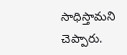సాధిస్తామని చెప్పారు.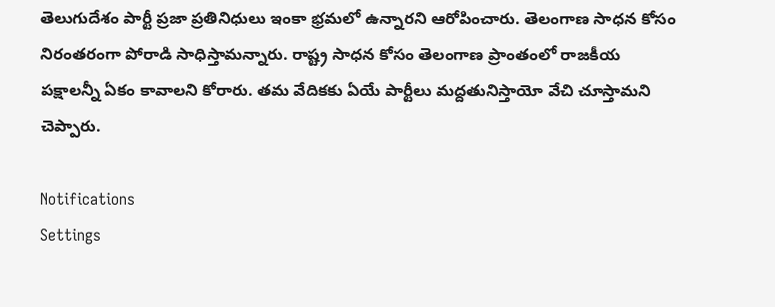తెలుగుదేశం పార్టీ ప్రజా ప్రతినిధులు ఇంకా భ్రమలో ఉన్నారని ఆరోపించారు. తెలంగాణ సాధన కోసం నిరంతరంగా పోరాడి సాధిస్తామన్నారు. రాష్ట్ర సాధన కోసం తెలంగాణ ప్రాంతంలో రాజకీయ పక్షాలన్నీ ఏకం కావాలని కోరారు. తమ వేదికకు ఏయే పార్టీలు మద్దతునిస్తాయో వేచి చూస్తామని చెప్పారు.

Notifications
Settings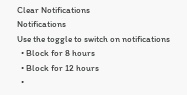Clear Notifications
Notifications
Use the toggle to switch on notifications
  • Block for 8 hours
  • Block for 12 hours
  •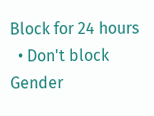Block for 24 hours
  • Don't block
Gender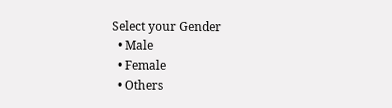Select your Gender
  • Male
  • Female
  • Others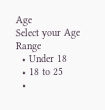Age
Select your Age Range
  • Under 18
  • 18 to 25
  •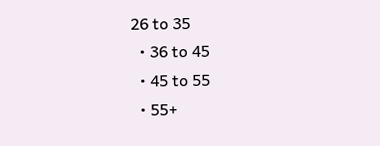26 to 35
  • 36 to 45
  • 45 to 55
  • 55+